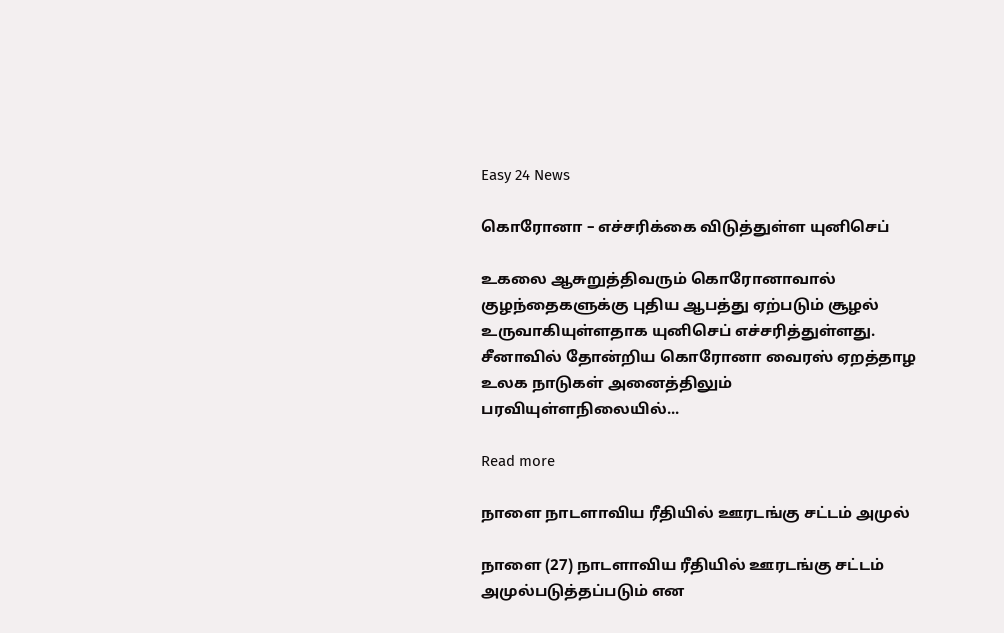Easy 24 News

கொரோனா – எச்சரிக்கை விடுத்துள்ள யுனிசெப்

உகலை ஆசுறுத்திவரும் கொரோனாவால் குழந்தைகளுக்கு புதிய ஆபத்து ஏற்படும் சூழல் உருவாகியுள்ளதாக யுனிசெப் எச்சரித்துள்ளது. சீனாவில் தோன்றிய கொரோனா வைரஸ் ஏறத்தாழ உலக நாடுகள் அனைத்திலும் பரவியுள்ளநிலையில்...

Read more

நாளை நாடளாவிய ரீதியில் ஊரடங்கு சட்டம் அமுல்

நாளை (27) நாடளாவிய ரீதியில் ஊரடங்கு சட்டம் அமுல்படுத்தப்படும் என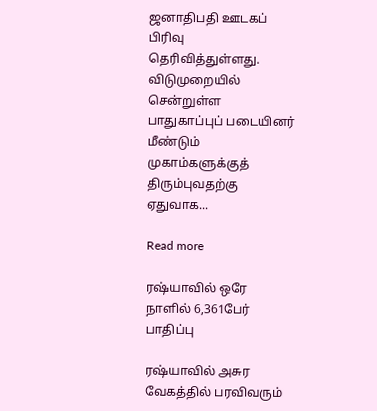ஜனாதிபதி ஊடகப் பிரிவு தெரிவித்துள்ளது. விடுமுறையில் சென்றுள்ள பாதுகாப்புப் படையினர் மீண்டும் முகாம்களுக்குத் திரும்புவதற்கு ஏதுவாக...

Read more

ரஷ்யாவில் ஒரே நாளில் 6,361பேர் பாதிப்பு

ரஷ்யாவில் அசுர வேகத்தில் பரவிவரும்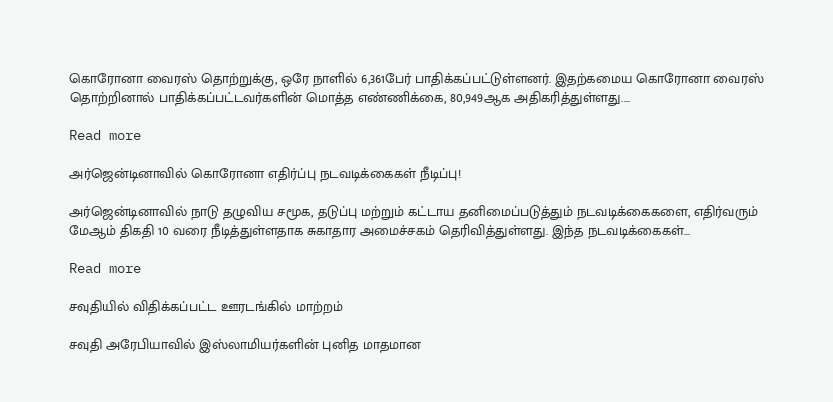கொரோனா வைரஸ் தொற்றுக்கு, ஒரே நாளில் 6,361பேர் பாதிக்கப்பட்டுள்ளனர். இதற்கமைய கொரோனா வைரஸ் தொற்றினால் பாதிக்கப்பட்டவர்களின் மொத்த எண்ணிக்கை, 80,949ஆக அதிகரித்துள்ளது....

Read more

அர்ஜென்டினாவில் கொரோனா எதிர்ப்பு நடவடிக்கைகள் நீடிப்பு!

அர்ஜென்டினாவில் நாடு தழுவிய சமூக, தடுப்பு மற்றும் கட்டாய தனிமைப்படுத்தும் நடவடிக்கைகளை, எதிர்வரும் மேஆம் திகதி 10 வரை நீடித்துள்ளதாக சுகாதார அமைச்சகம் தெரிவித்துள்ளது. இந்த நடவடிக்கைகள்...

Read more

சவுதியில் விதிக்கப்பட்ட ஊரடங்கில் மாற்றம்

சவுதி அரேபியாவில் இஸ்லாமியர்களின் புனித மாதமான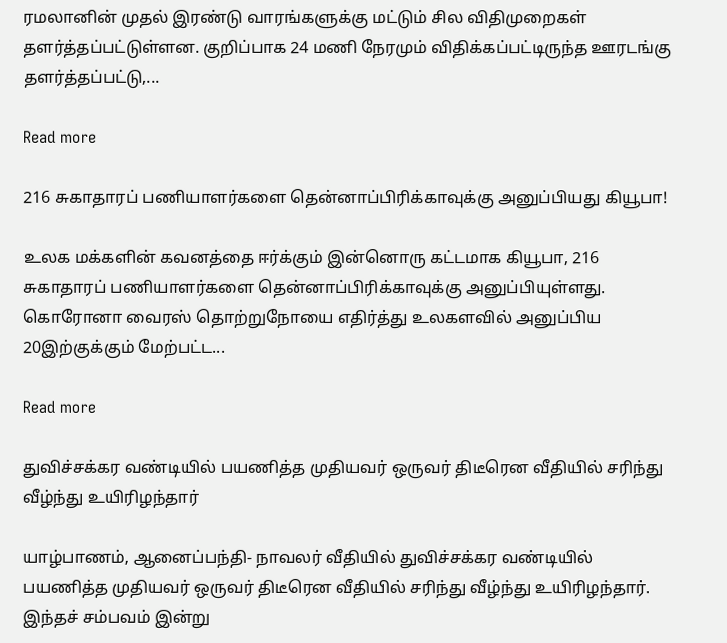ரமலானின் முதல் இரண்டு வாரங்களுக்கு மட்டும் சில விதிமுறைகள் தளர்த்தப்பட்டுள்ளன. குறிப்பாக 24 மணி நேரமும் விதிக்கப்பட்டிருந்த ஊரடங்கு தளர்த்தப்பட்டு,...

Read more

216 சுகாதாரப் பணியாளர்களை தென்னாப்பிரிக்காவுக்கு அனுப்பியது கியூபா!

உலக மக்களின் கவனத்தை ஈர்க்கும் இன்னொரு கட்டமாக கியூபா, 216 சுகாதாரப் பணியாளர்களை தென்னாப்பிரிக்காவுக்கு அனுப்பியுள்ளது. கொரோனா வைரஸ் தொற்றுநோயை எதிர்த்து உலகளவில் அனுப்பிய 20இற்குக்கும் மேற்பட்ட...

Read more

துவிச்சக்கர வண்டியில் பயணித்த முதியவர் ஒருவர் திடீரென வீதியில் சரிந்து வீழ்ந்து உயிரிழந்தார்

யாழ்பாணம், ஆனைப்பந்தி- நாவலர் வீதியில் துவிச்சக்கர வண்டியில் பயணித்த முதியவர் ஒருவர் திடீரென வீதியில் சரிந்து வீழ்ந்து உயிரிழந்தார். இந்தச் சம்பவம் இன்று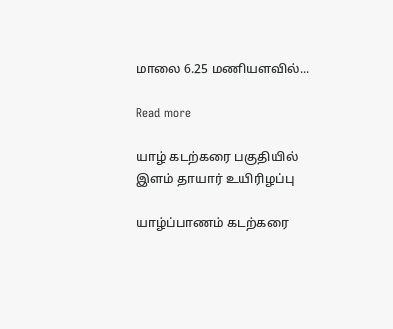மாலை 6.25 மணியளவில்...

Read more

யாழ் கடற்கரை பகுதியில் இளம் தாயார் உயிரிழப்பு

யாழ்ப்பாணம் கடற்கரை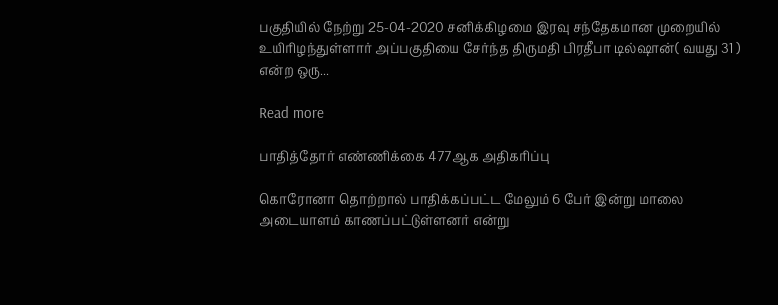பகுதியில் நேற்று 25-04-2020 சனிக்கிழமை இரவு சந்தேகமான முறையில் உயிரிழந்துள்ளார் அப்பகுதியை சேர்ந்த திருமதி பிரதீபா டில்ஷான்( வயது 31 ) என்ற ஒரு...

Read more

பாதித்தோர் எண்ணிக்கை 477ஆக அதிகரிப்பு

கொரோனா தொற்றால் பாதிக்கப்பட்ட மேலும் 6 பேர் இன்று மாலை அடையாளம் காணப்பட்டுள்ளனர் என்று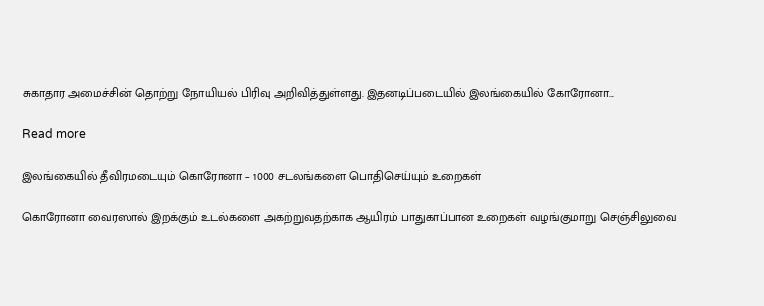சுகாதார அமைச்சின் தொற்று நோயியல் பிரிவு அறிவித்துள்ளது. இதனடிப்படையில் இலங்கையில் கோரோனா...

Read more

இலங்கையில் தீவிரமடையும் கொரோனா – 1000 சடலங்களை பொதிசெய்யும் உறைகள்

கொரோனா வைரஸால் இறக்கும் உடல்களை அகற்றுவதற்காக ஆயிரம் பாதுகாப்பான உறைகள் வழங்குமாறு செஞ்சிலுவை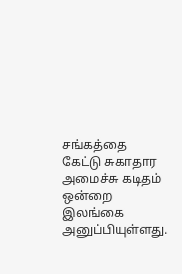சங்கத்தை கேட்டு சுகாதார அமைச்சு கடிதம் ஒன்றை இலங்கை அனுப்பியுள்ளது.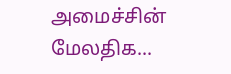அமைச்சின் மேலதிக...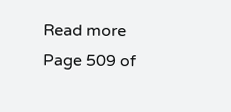Read more
Page 509 of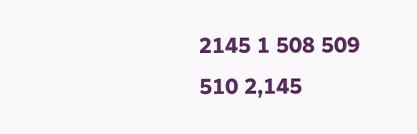2145 1 508 509 510 2,145